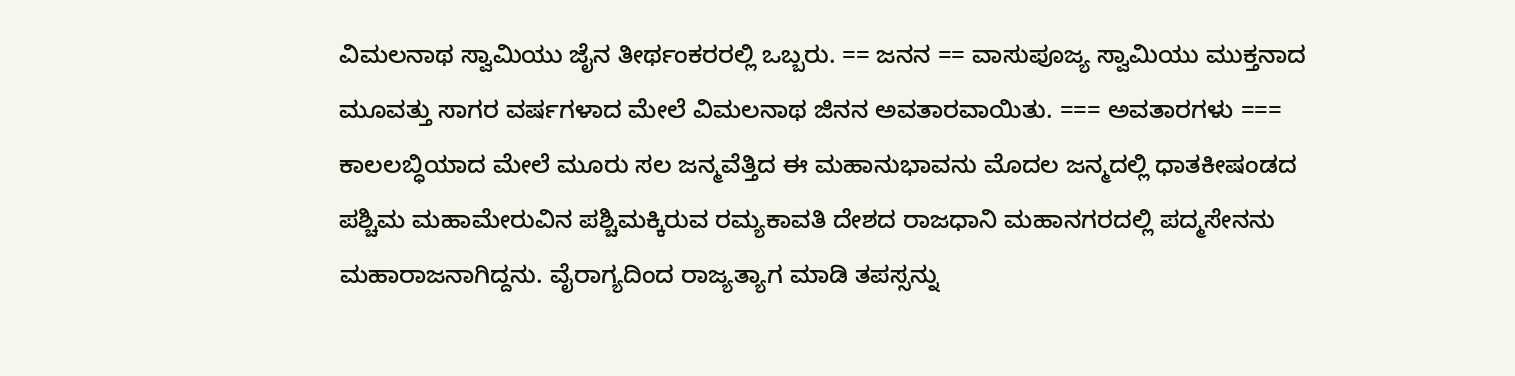ವಿಮಲನಾಥ ಸ್ವಾಮಿಯು ಜೈನ ತೀರ್ಥಂಕರರಲ್ಲಿ ಒಬ್ಬರು. == ಜನನ == ವಾಸುಪೂಜ್ಯ ಸ್ವಾಮಿಯು ಮುಕ್ತನಾದ ಮೂವತ್ತು ಸಾಗರ ವರ್ಷಗಳಾದ ಮೇಲೆ ವಿಮಲನಾಥ ಜಿನನ ಅವತಾರವಾಯಿತು. === ಅವತಾರಗಳು === ಕಾಲಲಬ್ಧಿಯಾದ ಮೇಲೆ ಮೂರು ಸಲ ಜನ್ಮವೆತ್ತಿದ ಈ ಮಹಾನುಭಾವನು ಮೊದಲ ಜನ್ಮದಲ್ಲಿ ಧಾತಕೀಷಂಡದ ಪಶ್ಚಿಮ ಮಹಾಮೇರುವಿನ ಪಶ್ಚಿಮಕ್ಕಿರುವ ರಮ್ಯಕಾವತಿ ದೇಶದ ರಾಜಧಾನಿ ಮಹಾನಗರದಲ್ಲಿ ಪದ್ಮಸೇನನು ಮಹಾರಾಜನಾಗಿದ್ದನು. ವೈರಾಗ್ಯದಿಂದ ರಾಜ್ಯತ್ಯಾಗ ಮಾಡಿ ತಪಸ್ಸನ್ನು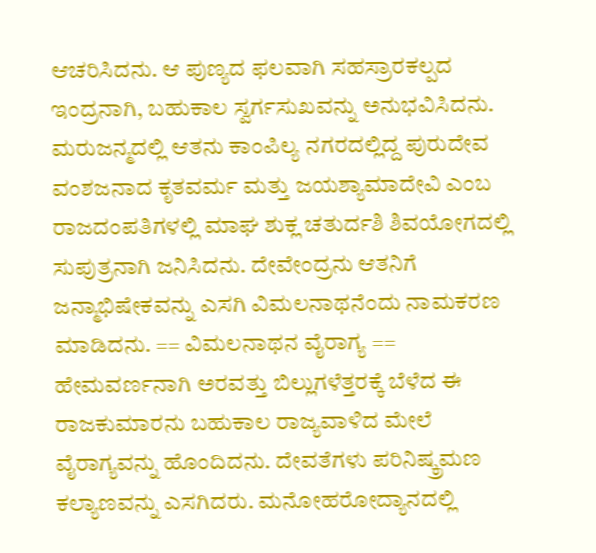ಆಚರಿಸಿದನು. ಆ ಪುಣ್ಯದ ಫಲವಾಗಿ ಸಹಸ್ರಾರಕಲ್ಪದ ಇಂದ್ರನಾಗಿ, ಬಹುಕಾಲ ಸ್ವರ್ಗಸುಖವನ್ನು ಅನುಭವಿಸಿದನು. ಮರುಜನ್ಮದಲ್ಲಿ ಆತನು ಕಾಂಪಿಲ್ಯ ನಗರದಲ್ಲಿದ್ದ ಪುರುದೇವ ವಂಶಜನಾದ ಕೃತವರ್ಮ ಮತ್ತು ಜಯಶ್ಯಾಮಾದೇವಿ ಎಂಬ ರಾಜದಂಪತಿಗಳಲ್ಲಿ ಮಾಘ ಶುಕ್ಲ ಚತುರ್ದಶಿ ಶಿವಯೋಗದಲ್ಲಿ ಸುಪುತ್ರನಾಗಿ ಜನಿಸಿದನು. ದೇವೇಂದ್ರನು ಆತನಿಗೆ ಜನ್ಮಾಭಿಷೇಕವನ್ನು ಎಸಗಿ ವಿಮಲನಾಥನೆಂದು ನಾಮಕರಣ ಮಾಡಿದನು. == ವಿಮಲನಾಥನ ವೈರಾಗ್ಯ == ಹೇಮವರ್ಣನಾಗಿ ಅರವತ್ತು ಬಿಲ್ಲುಗಳೆತ್ತರಕ್ಕೆ ಬೆಳೆದ ಈ ರಾಜಕುಮಾರನು ಬಹುಕಾಲ ರಾಜ್ಯವಾಳಿದ ಮೇಲೆ ವೈರಾಗ್ಯವನ್ನು ಹೊಂದಿದನು. ದೇವತೆಗಳು ಪರಿನಿಷ್ಕ್ರಮಣ ಕಲ್ಯಾಣವನ್ನು ಎಸಗಿದರು. ಮನೋಹರೋದ್ಯಾನದಲ್ಲಿ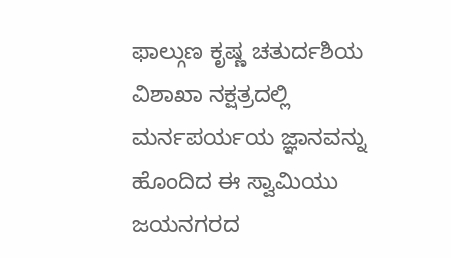ಫಾಲ್ಗುಣ ಕೃಷ್ಣ ಚತುರ್ದಶಿಯ ವಿಶಾಖಾ ನಕ್ಷತ್ರದಲ್ಲಿ ಮರ್ನಪರ್ಯಯ ಜ್ಞಾನವನ್ನು ಹೊಂದಿದ ಈ ಸ್ವಾಮಿಯು ಜಯನಗರದ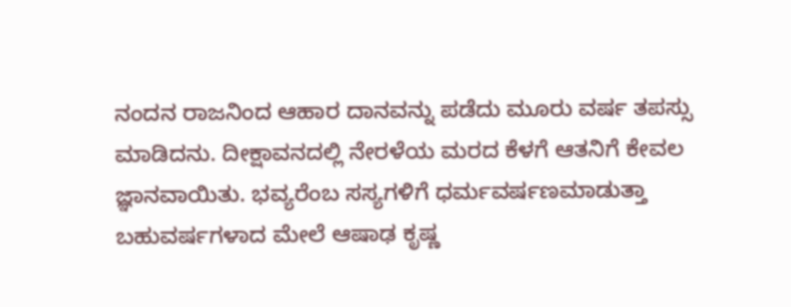ನಂದನ ರಾಜನಿಂದ ಆಹಾರ ದಾನವನ್ನು ಪಡೆದು ಮೂರು ವರ್ಷ ತಪಸ್ಸು ಮಾಡಿದನು. ದೀಕ್ಷಾವನದಲ್ಲಿ ನೇರಳೆಯ ಮರದ ಕೆಳಗೆ ಆತನಿಗೆ ಕೇವಲ ಜ್ಞಾನವಾಯಿತು. ಭವ್ಯರೆಂಬ ಸಸ್ಯಗಳಿಗೆ ಧರ್ಮವರ್ಷಣಮಾಡುತ್ತಾ ಬಹುವರ್ಷಗಳಾದ ಮೇಲೆ ಆಷಾಢ ಕೃಷ್ಣ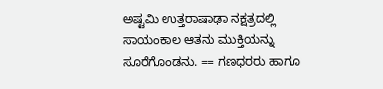ಅಷ್ಟಮಿ ಉತ್ತರಾಷಾಢಾ ನಕ್ಷತ್ರದಲ್ಲಿ ಸಾಯಂಕಾಲ ಆತನು ಮುಕ್ತಿಯನ್ನು ಸೂರೆಗೊಂಡನು. == ಗಣಧರರು ಹಾಗೂ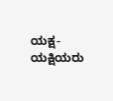ಯಕ್ಷ-ಯಕ್ಷಿಯರು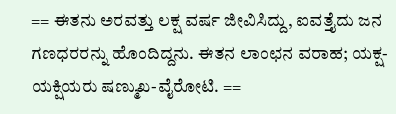== ಈತನು ಅರವತ್ತು ಲಕ್ಷ ವರ್ಷ ಜೀವಿಸಿದ್ದು, ಐವತ್ತೈದು ಜನ ಗಣಧರರನ್ನು ಹೊಂದಿದ್ದನು. ಈತನ ಲಾಂಛನ ವರಾಹ; ಯಕ್ಷ-ಯಕ್ಷಿಯರು ಷಣ್ಮುಖ-ವೈರೋಟಿ. ==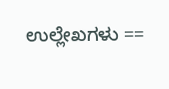ಉಲ್ಲೇಖಗಳು ==